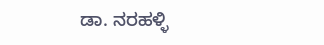ಡಾ. ನರಹಳ್ಳಿ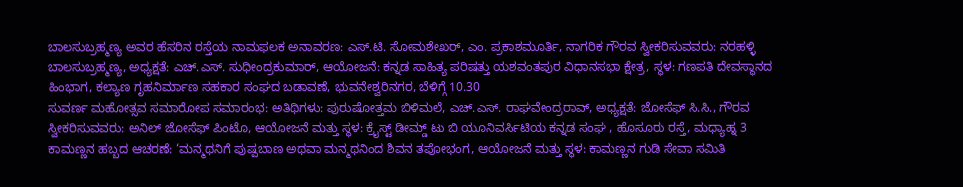ಬಾಲಸುಬ್ರಹ್ಮಣ್ಯ ಅವರ ಹೆಸರಿನ ರಸ್ತೆಯ ನಾಮಫಲಕ ಅನಾವರಣ: ಎಸ್.ಟಿ. ಸೋಮಶೇಖರ್, ಎಂ. ಪ್ರಕಾಶಮೂರ್ತಿ, ನಾಗರಿಕ ಗೌರವ ಸ್ವೀಕರಿಸುವವರು: ನರಹಳ್ಳಿ ಬಾಲಸುಬ್ರಹ್ಮಣ್ಯ, ಅಧ್ಯಕ್ಷತೆ: ಎಚ್.ಎಸ್. ಸುಧೀಂದ್ರಕುಮಾರ್, ಆಯೋಜನೆ: ಕನ್ನಡ ಸಾಹಿತ್ಯ ಪರಿಷತ್ತು ಯಶವಂತಪುರ ವಿಧಾನಸಭಾ ಕ್ಷೇತ್ರ, ಸ್ಥಳ: ಗಣಪತಿ ದೇವಸ್ಥಾನದ ಹಿಂಭಾಗ, ಕಲ್ಯಾಣ ಗೃಹನಿರ್ಮಾಣ ಸಹಕಾರ ಸಂಘದ ಬಡಾವಣೆ, ಭುವನೇಶ್ವರಿನಗರ, ಬೆಳಿಗ್ಗೆ 10.30
ಸುವರ್ಣ ಮಹೋತ್ಸವ ಸಮಾರೋಪ ಸಮಾರಂಭ: ಅತಿಥಿಗಳು: ಪುರುಷೋತ್ತಮ ಬಿಳಿಮಲೆ, ಎಚ್.ಎಸ್. ರಾಘವೇಂದ್ರರಾವ್, ಅಧ್ಯಕ್ಷತೆ: ಜೋಸೆಫ್ ಸಿ.ಸಿ., ಗೌರವ ಸ್ವೀಕರಿಸುವವರು: ಅನಿಲ್ ಜೋಸೆಫ್ ಪಿಂಟೊ, ಆಯೋಜನೆ ಮತ್ತು ಸ್ಥಳ: ಕ್ರೈಸ್ಟ್ ಡೀಮ್ಡ್ ಟು ಬಿ ಯೂನಿವರ್ಸಿಟಿಯ ಕನ್ನಡ ಸಂಘ , ಹೊಸೂರು ರಸ್ತೆ, ಮಧ್ಯಾಹ್ನ 3
ಕಾಮಣ್ಣನ ಹಬ್ಬದ ಆಚರಣೆ: ‘ಮನ್ಮಥನಿಗೆ ಪುಷ್ಪಬಾಣ ಅಥವಾ ಮನ್ಮಥನಿಂದ ಶಿವನ ತಪೋಭಂಗ, ಆಯೋಜನೆ ಮತ್ತು ಸ್ಥಳ: ಕಾಮಣ್ಣನ ಗುಡಿ ಸೇವಾ ಸಮಿತಿ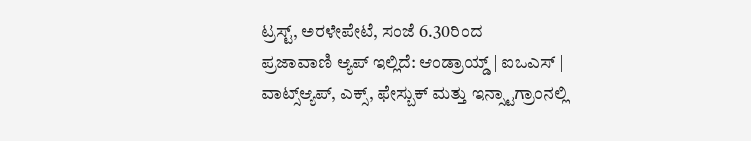ಟ್ರಸ್ಟ್, ಅರಳೇಪೇಟೆ, ಸಂಜೆ 6.30ರಿಂದ
ಪ್ರಜಾವಾಣಿ ಆ್ಯಪ್ ಇಲ್ಲಿದೆ: ಆಂಡ್ರಾಯ್ಡ್ | ಐಒಎಸ್ | ವಾಟ್ಸ್ಆ್ಯಪ್, ಎಕ್ಸ್, ಫೇಸ್ಬುಕ್ ಮತ್ತು ಇನ್ಸ್ಟಾಗ್ರಾಂನಲ್ಲಿ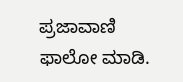ಪ್ರಜಾವಾಣಿ ಫಾಲೋ ಮಾಡಿ.